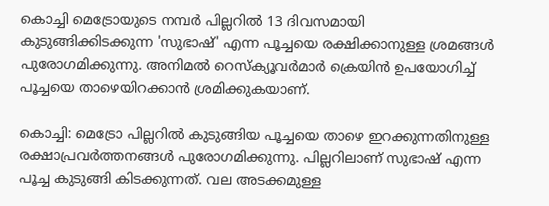കൊച്ചി മെട്രോയുടെ നമ്പർ പില്ലറിൽ 13 ദിവസമായി കുടുങ്ങിക്കിടക്കുന്ന 'സുഭാഷ്' എന്ന പൂച്ചയെ രക്ഷിക്കാനുള്ള ശ്രമങ്ങൾ പുരോഗമിക്കുന്നു. അനിമൽ റെസ്ക്യൂവർമാർ ക്രെയിൻ ഉപയോഗിച്ച് പൂച്ചയെ താഴെയിറക്കാൻ ശ്രമിക്കുകയാണ്.

കൊച്ചി: മെട്രോ പില്ലറിൽ കുടുങ്ങിയ പൂച്ചയെ താഴെ ഇറക്കുന്നതിനുള്ള രക്ഷാപ്രവർത്തനങ്ങൾ പുരോഗമിക്കുന്നു. പില്ലറിലാണ് സുഭാഷ് എന്ന പൂച്ച കുടുങ്ങി കിടക്കുന്നത്. വല അടക്കമുള്ള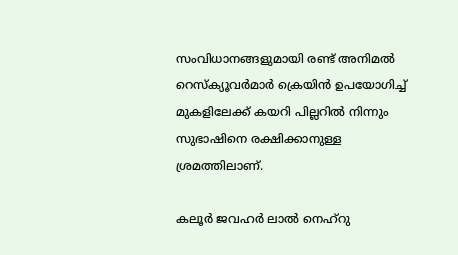സംവിധാനങ്ങളുമായി രണ്ട് അനിമൽ റെസ്ക്യൂവർമാർ ക്രെയിൻ ഉപയോഗിച്ച് മുകളിലേക്ക് കയറി പില്ലറിൽ നിന്നും സുഭാഷിനെ രക്ഷിക്കാനുള്ള ശ്രമത്തിലാണ്.

കലൂർ ജവഹർ ലാൽ നെഹ്‌റു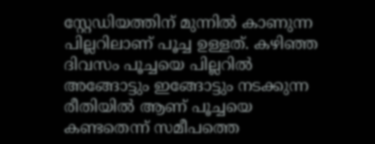സ്റ്റേഡിയത്തിന് മുന്നിൽ കാണുന്ന പില്ലറിലാണ് പൂച്ച ഉള്ളത്. കഴിഞ്ഞ ദിവസം പൂച്ചയെ പില്ലറിൽ അങ്ങോട്ടും ഇങ്ങോട്ടും നടക്കുന്ന രീതിയിൽ ആണ് പൂച്ചയെ കണ്ടതെന്ന് സമീപത്തെ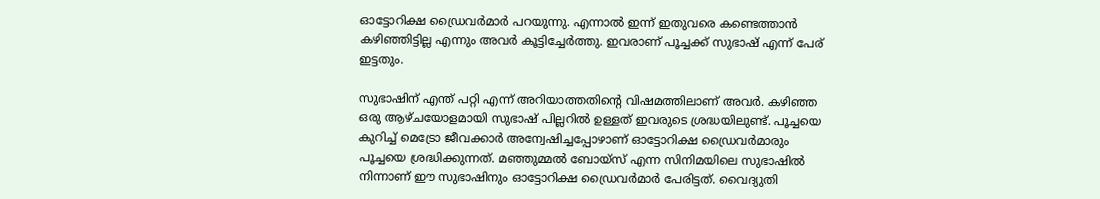ഓട്ടോറിക്ഷ ഡ്രൈവർമാർ പറയുന്നു. എന്നാൽ ഇന്ന് ഇതുവരെ കണ്ടെത്താൻ കഴിഞ്ഞിട്ടില്ല എന്നും അവർ കൂട്ടിച്ചേർത്തു. ഇവരാണ് പൂച്ചക്ക് സുഭാഷ് എന്ന് പേര് ഇട്ടതും.

സുഭാഷിന് എന്ത് പറ്റി എന്ന് അറിയാത്തതിന്റെ വിഷമത്തിലാണ് അവർ. കഴിഞ്ഞ ഒരു ആഴ്ചയോളമായി സുഭാഷ് പില്ലറിൽ ഉള്ളത് ഇവരുടെ ശ്രദ്ധയിലുണ്ട്. പൂച്ചയെ കുറിച്ച് മെട്രോ ജീവക്കാർ അന്വേഷിച്ചപ്പോഴാണ് ഓട്ടോറിക്ഷ ഡ്രൈവർമാരും പൂച്ചയെ ശ്രദ്ധിക്കുന്നത്. മഞ്ഞുമ്മൽ ബോയ്സ് എന്ന സിനിമയിലെ സുഭാഷിൽ നിന്നാണ് ഈ സുഭാഷിനും ഓട്ടോറിക്ഷ ഡ്രൈവർമാർ പേരിട്ടത്. വൈദ്യുതി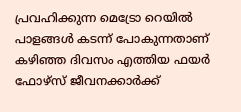പ്രവഹിക്കുന്ന മെട്രോ റെയിൽ പാളങ്ങൾ കടന്ന് പോകുന്നതാണ് കഴിഞ്ഞ ദിവസം എത്തിയ ഫയർ ഫോഴ്സ് ജീവനക്കാർക്ക്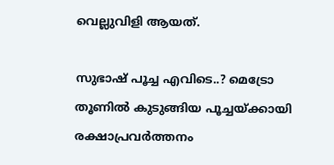വെല്ലുവിളി ആയത്.

സുഭാഷ് പൂച്ച എവിടെ..? മെട്രോ തൂണിൽ കുടുങ്ങിയ പൂച്ചയ്ക്കായി രക്ഷാപ്രവ‍ര്‍ത്തനം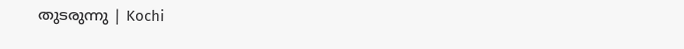തുടരുന്നു | Kochi